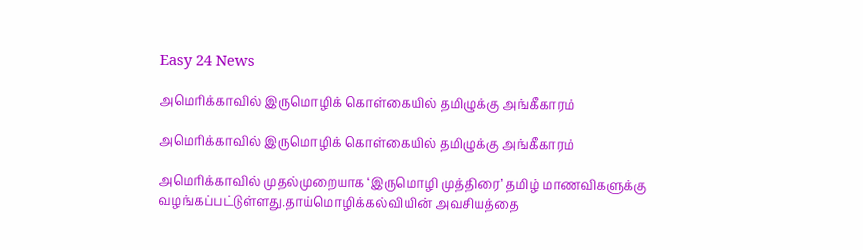Easy 24 News

அமெரிக்காவில் இருமொழிக் கொள்கையில் தமிழுக்கு அங்கீகாரம்

அமெரிக்காவில் இருமொழிக் கொள்கையில் தமிழுக்கு அங்கீகாரம்

அமெரிக்காவில் முதல்முறையாக ‘இருமொழி முத்திரை’ தமிழ் மாணவிகளுக்கு வழங்கப்பட்டுள்ளது.தாய்மொழிக்கல்வியின் அவசியத்தை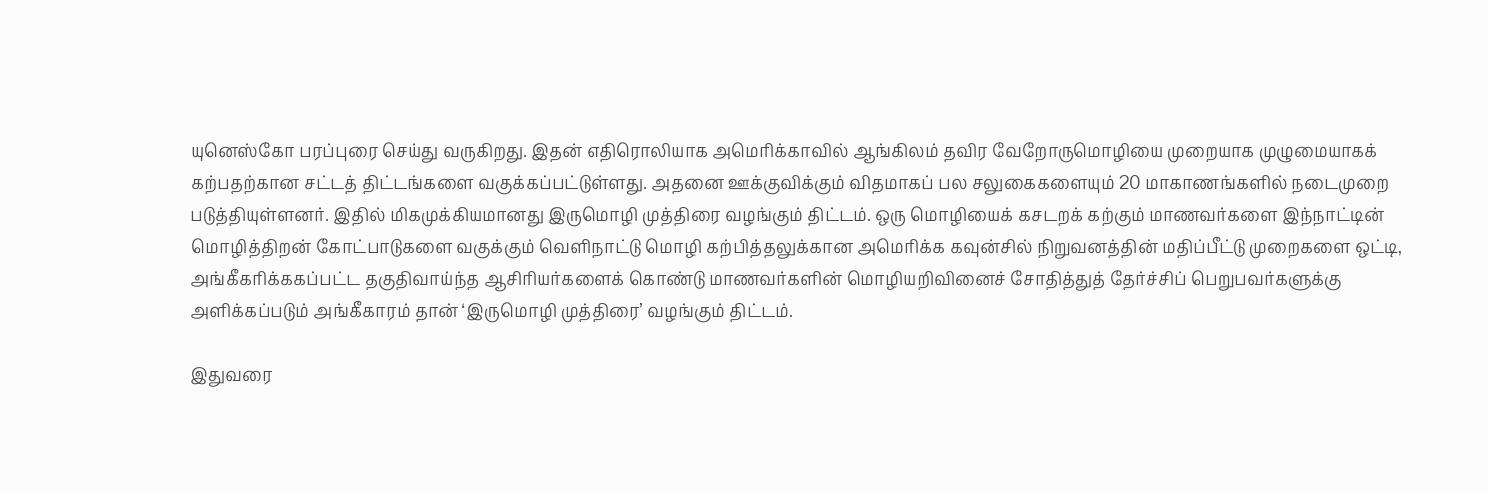யுனெஸ்கோ பரப்புரை செய்து வருகிறது. இதன் எதிரொலியாக அமெரிக்காவில் ஆங்கிலம் தவிர வேறோருமொழியை முறையாக முழுமையாகக் கற்பதற்கான சட்டத் திட்டங்களை வகுக்கப்பட்டுள்ளது. அதனை ஊக்குவிக்கும் விதமாகப் பல சலுகைகளையும் 20 மாகாணங்களில் நடைமுறை படுத்தியுள்ளனர். இதில் மிகமுக்கியமானது இருமொழி முத்திரை வழங்கும் திட்டம். ஒரு மொழியைக் கசடறக் கற்கும் மாணவர்களை இந்நாட்டின் மொழித்திறன் கோட்பாடுகளை வகுக்கும் வெளிநாட்டு மொழி கற்பித்தலுக்கான அமெரிக்க கவுன்சில் நிறுவனத்தின் மதிப்பீட்டு முறைகளை ஒட்டி, அங்கீகரிக்ககப்பட்ட தகுதிவாய்ந்த ஆசிரியர்களைக் கொண்டு மாணவர்களின் மொழியறிவினைச் சோதித்துத் தேர்ச்சிப் பெறுபவர்களுக்கு அளிக்கப்படும் அங்கீகாரம் தான் ‘இருமொழி முத்திரை’ வழங்கும் திட்டம்.

இதுவரை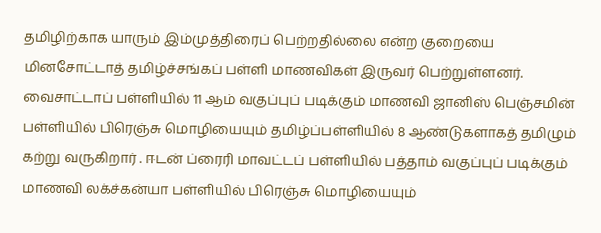தமிழிற்காக யாரும் இம்முத்திரைப் பெற்றதில்லை என்ற குறையை மினசோட்டாத் தமிழ்ச்சங்கப் பள்ளி மாணவிகள் இருவர் பெற்றுள்ளனர். வைசாட்டாப் பள்ளியில் 11 ஆம் வகுப்புப் படிக்கும் மாணவி ஜானிஸ் பெஞ்சமின் பள்ளியில் பிரெஞ்சு மொழியையும் தமிழ்ப்பள்ளியில் 8 ஆண்டுகளாகத் தமிழும் கற்று வருகிறார் . ஈடன் ப்ரைரி மாவட்டப் பள்ளியில் பத்தாம் வகுப்புப் படிக்கும் மாணவி லக்ச்கன்யா பள்ளியில் பிரெஞ்சு மொழியையும்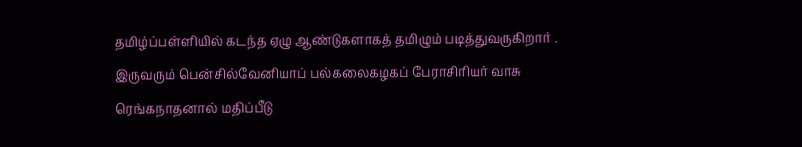தமிழ்ப்பள்ளியில் கடந்த ஏழு ஆண்டுகளாகத் தமிழும் படித்துவருகிறார் . இருவரும் பென்சில்வேனியாப் பல்கலைகழகப் பேராசிரியர் வாசு ரெங்கநாதனால் மதிப்பீடு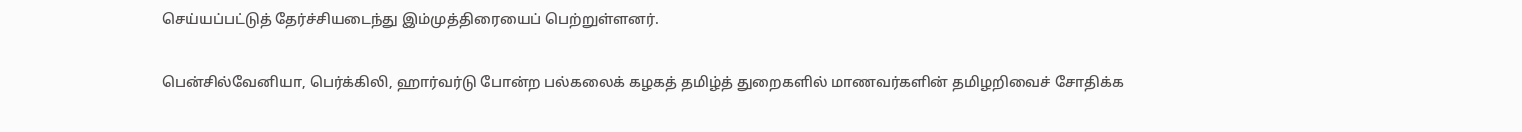செய்யப்பட்டுத் தேர்ச்சியடைந்து இம்முத்திரையைப் பெற்றுள்ளனர்.

பென்சில்வேனியா, பெர்க்கிலி, ஹார்வர்டு போன்ற பல்கலைக் கழகத் தமிழ்த் துறைகளில் மாணவர்களின் தமிழறிவைச் சோதிக்க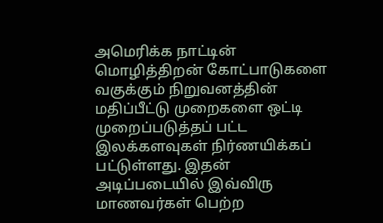அமெரிக்க நாட்டின் மொழித்திறன் கோட்பாடுகளை வகுக்கும் நிறுவனத்தின் மதிப்பீட்டு முறைகளை ஒட்டி முறைப்படுத்தப் பட்ட இலக்களவுகள் நிர்ணயிக்கப் பட்டுள்ளது. இதன் அடிப்படையில் இவ்விரு மாணவர்கள் பெற்ற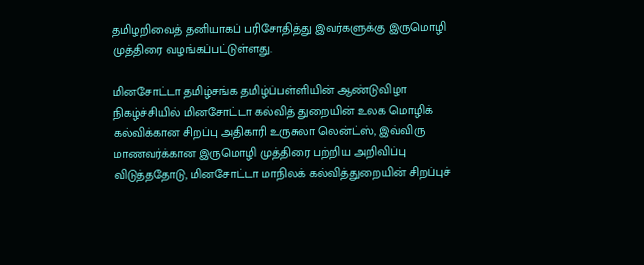தமிழறிவைத் தனியாகப் பரிசோதித்து இவர்களுக்கு இருமொழி முத்திரை வழங்கப்பட்டுள்ளது.

மினசோட்டா தமிழ்சங்க தமிழ்ப்பள்ளியின் ஆண்டுவிழா நிகழ்ச்சியில் மினசோட்டா கல்வித் துறையின் உலக மொழிக் கல்விக்கான சிறப்பு அதிகாரி உருசுலா லென்ட்ஸ், இவ்விரு மாணவர்க்கான இருமொழி முத்திரை பற்றிய அறிவிப்பு விடுத்ததோடு, மினசோட்டா மாநிலக் கல்வித்துறையின் சிறப்புச்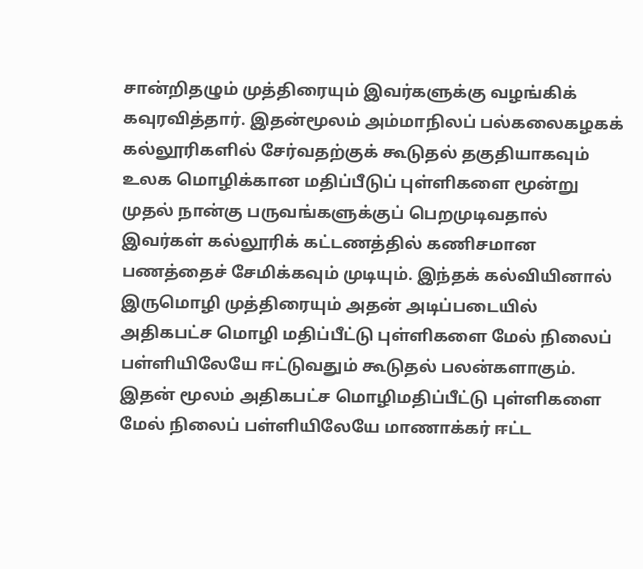சான்றிதழும் முத்திரையும் இவர்களுக்கு வழங்கிக் கவுரவித்தார். இதன்மூலம் அம்மாநிலப் பல்கலைகழகக் கல்லூரிகளில் சேர்வதற்குக் கூடுதல் தகுதியாகவும் உலக மொழிக்கான மதிப்பீடுப் புள்ளிகளை மூன்று முதல் நான்கு பருவங்களுக்குப் பெறமுடிவதால் இவர்கள் கல்லூரிக் கட்டணத்தில் கணிசமான பணத்தைச் சேமிக்கவும் முடியும். இந்தக் கல்வியினால் இருமொழி முத்திரையும் அதன் அடிப்படையில் அதிகபட்ச மொழி மதிப்பீட்டு புள்ளிகளை மேல் நிலைப் பள்ளியிலேயே ஈட்டுவதும் கூடுதல் பலன்களாகும். இதன் மூலம் அதிகபட்ச மொழிமதிப்பீட்டு புள்ளிகளை மேல் நிலைப் பள்ளியிலேயே மாணாக்கர் ஈட்ட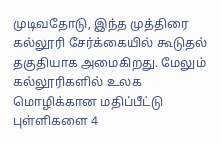முடிவதோடு, இந்த முத்திரை கல்லூரி சேர்க்கையில் கூடுதல் தகுதியாக அமைகிறது. மேலும் கல்லூரிகளில் உலக மொழிக்கான மதிப்பீட்டு புள்ளிகளை 4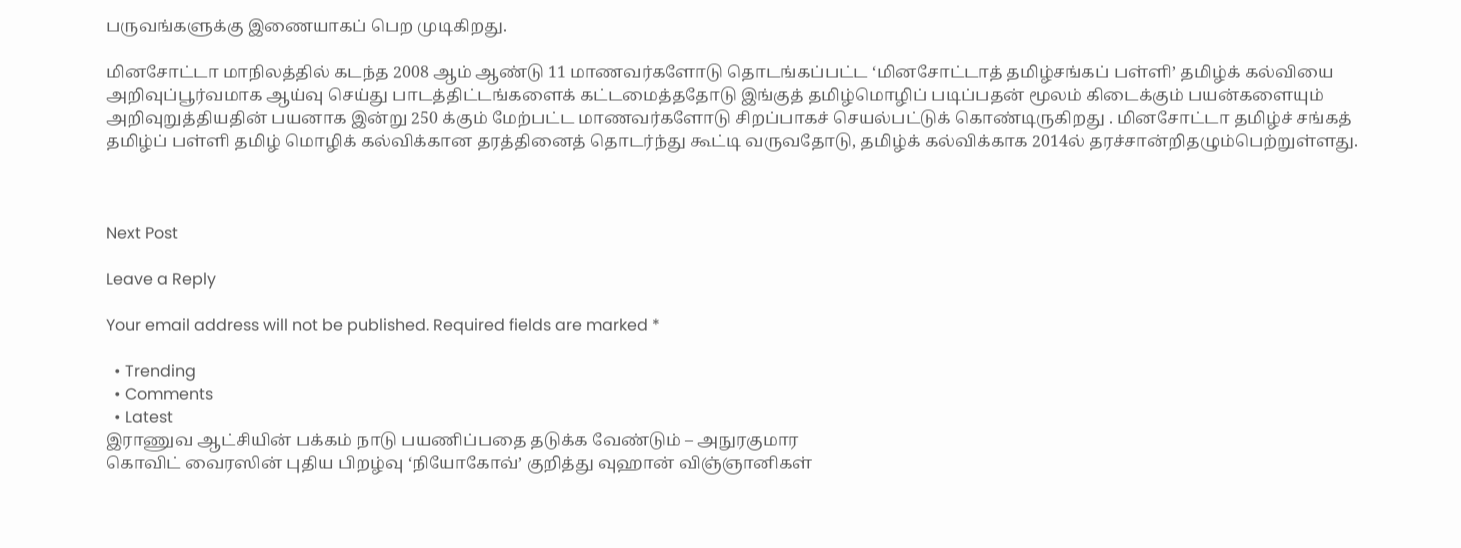பருவங்களுக்கு இணையாகப் பெற முடிகிறது.

மினசோட்டா மாநிலத்தில் கடந்த 2008 ஆம் ஆண்டு 11 மாணவர்களோடு தொடங்கப்பட்ட ‘மினசோட்டாத் தமிழ்சங்கப் பள்ளி’ தமிழ்க் கல்வியை அறிவுப்பூர்வமாக ஆய்வு செய்து பாடத்திட்டங்களைக் கட்டமைத்ததோடு இங்குத் தமிழ்மொழிப் படிப்பதன் மூலம் கிடைக்கும் பயன்களையும் அறிவுறுத்தியதின் பயனாக இன்று 250 க்கும் மேற்பட்ட மாணவர்களோடு சிறப்பாகச் செயல்பட்டுக் கொண்டிருகிறது . மினசோட்டா தமிழ்ச் சங்கத் தமிழ்ப் பள்ளி தமிழ் மொழிக் கல்விக்கான தரத்தினைத் தொடர்ந்து கூட்டி வருவதோடு, தமிழ்க் கல்விக்காக 2014ல் தரச்சான்றிதழும்பெற்றுள்ளது.



Next Post

Leave a Reply

Your email address will not be published. Required fields are marked *

  • Trending
  • Comments
  • Latest
இராணுவ ஆட்சியின் பக்கம் நாடு பயணிப்பதை தடுக்க வேண்டும் – அநுரகுமார
கொவிட் வைரஸின் புதிய பிறழ்வு ‘நியோகோவ்’ குறித்து வுஹான் விஞ்ஞானிகள்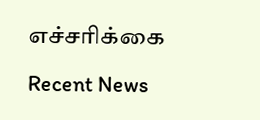எச்சரிக்கை

Recent News